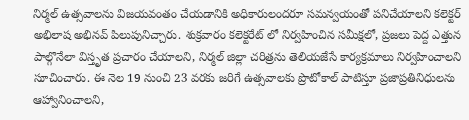నిర్మల్ ఉత్సవాలను విజయవంతం చేయడానికి అధికారులందరూ సమన్వయంతో పనిచేయాలని కలెక్టర్ అభిలాష అభినవ్ పిలుపునిచ్చారు. శుక్రవారం కలెక్టరేట్ లో నిర్వహించిన సమీక్షలో, ప్రజలు పెద్ద ఎత్తున పాల్గొనేలా విస్తృత ప్రచారం చేయాలని, నిర్మల్ జిల్లా చరిత్రను తెలియజేసే కార్యక్రమాలు నిర్వహించాలని సూచించారు. ఈ నెల 19 నుంచి 23 వరకు జరిగే ఉత్సవాలకు ప్రొటోకాల్ పాటిస్తూ ప్రజాప్రతినిధులను ఆహ్వానించాలని,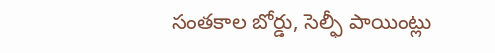సంతకాల బోర్డు, సెల్ఫీ పాయింట్లు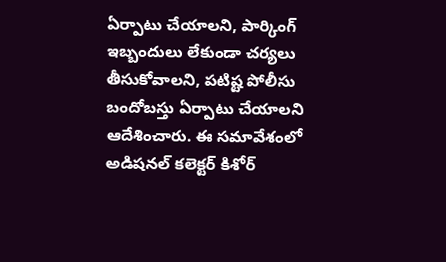ఏర్పాటు చేయాలని, పార్కింగ్ ఇబ్బందులు లేకుండా చర్యలు తీసుకోవాలని, పటిష్ట పోలీసు బందోబస్తు ఏర్పాటు చేయాలని ఆదేశించారు. ఈ సమావేశంలో అడిషనల్ కలెక్టర్ కిశోర్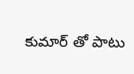కుమార్ తో పాటు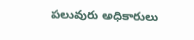పలువురు అధికారులు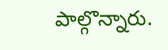పాల్గొన్నారు.